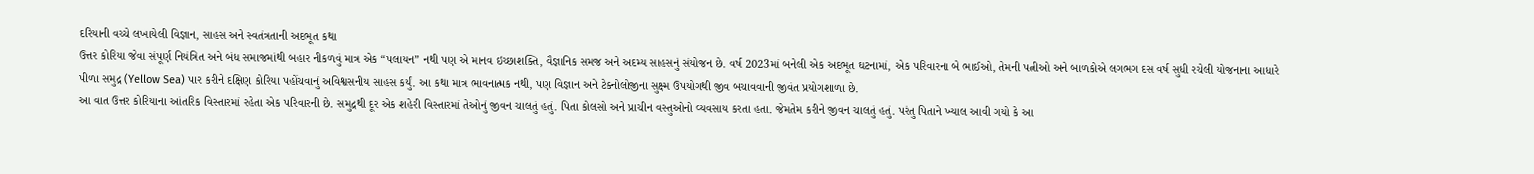દરિયાની વચ્ચે લખાયેલી વિજ્ઞાન, સાહસ અને સ્વતંત્રતાની અદભૂત કથા
ઉત્તર કોરિયા જેવા સંપૂર્ણ નિયંત્રિત અને બંધ સમાજમાંથી બહાર નીકળવું માત્ર એક “પલાયન” નથી પણ એ માનવ ઇચ્છાશક્તિ, વૈજ્ઞાનિક સમજ અને અદમ્ય સાહસનું સંયોજન છે. વર્ષ 2023માં બનેલી એક અદભૂત ઘટનામાં, એક પરિવારના બે ભાઈઓ, તેમની પત્નીઓ અને બાળકોએ લગભગ દસ વર્ષ સુધી રચેલી યોજનાના આધારે પીળા સમુદ્ર (Yellow Sea) પાર કરીને દક્ષિણ કોરિયા પહોંચવાનું અવિશ્વસનીય સાહસ કર્યું. આ કથા માત્ર ભાવનાત્મક નથી, પણ વિજ્ઞાન અને ટેક્નોલોજીના સુક્ષ્મ ઉપયોગથી જીવ બચાવવાની જીવંત પ્રયોગશાળા છે.
આ વાત ઉત્તર કોરિયાના આંતરિક વિસ્તારમાં રહેતા એક પરિવારની છે. સમુદ્રથી દૂર એક શહેરી વિસ્તારમાં તેઓનું જીવન ચાલતું હતું. પિતા કોલસો અને પ્રાચીન વસ્તુઓનો વ્યવસાય કરતા હતા. જેમતેમ કરીને જીવન ચાલતું હતું. પરંતુ પિતાને ખ્યાલ આવી ગયો કે આ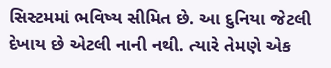સિસ્ટમમાં ભવિષ્ય સીમિત છે. આ દુનિયા જેટલી દેખાય છે એટલી નાની નથી. ત્યારે તેમણે એક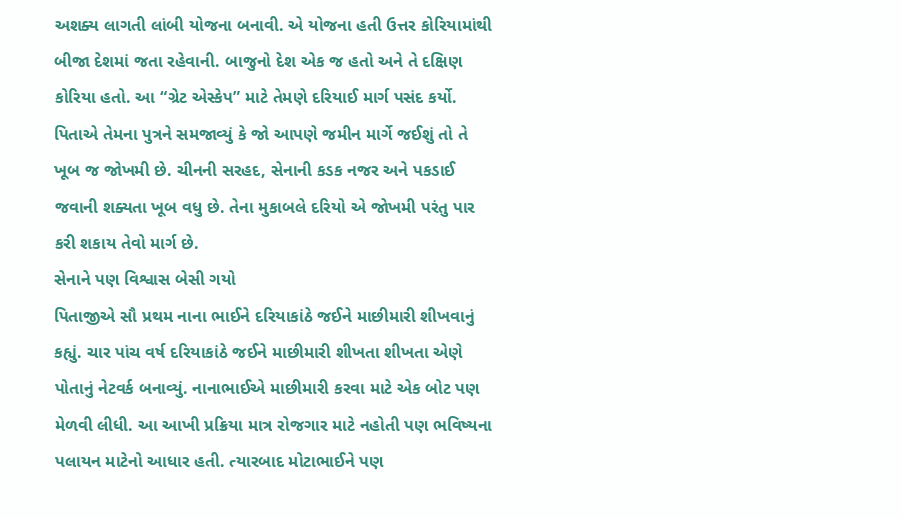અશક્ય લાગતી લાંબી યોજના બનાવી. એ યોજના હતી ઉત્તર કોરિયામાંથી બીજા દેશમાં જતા રહેવાની. બાજુનો દેશ એક જ હતો અને તે દક્ષિણ કોરિયા હતો. આ “ગ્રેટ એસ્કેપ” માટે તેમણે દરિયાઈ માર્ગ પસંદ કર્યો. પિતાએ તેમના પુત્રને સમજાવ્યું કે જો આપણે જમીન માર્ગે જઈશું તો તે ખૂબ જ જોખમી છે. ચીનની સરહદ, સેનાની કડક નજર અને પકડાઈ જવાની શક્યતા ખૂબ વધુ છે. તેના મુકાબલે દરિયો એ જોખમી પરંતુ પાર કરી શકાય તેવો માર્ગ છે.
સેનાને પણ વિશ્વાસ બેસી ગયો
પિતાજીએ સૌ પ્રથમ નાના ભાઈને દરિયાકાંઠે જઈને માછીમારી શીખવાનું કહ્યું. ચાર પાંચ વર્ષ દરિયાકાંઠે જઈને માછીમારી શીખતા શીખતા એણે પોતાનું નેટવર્ક બનાવ્યું. નાનાભાઈએ માછીમારી કરવા માટે એક બોટ પણ મેળવી લીધી. આ આખી પ્રક્રિયા માત્ર રોજગાર માટે નહોતી પણ ભવિષ્યના પલાયન માટેનો આધાર હતી. ત્યારબાદ મોટાભાઈને પણ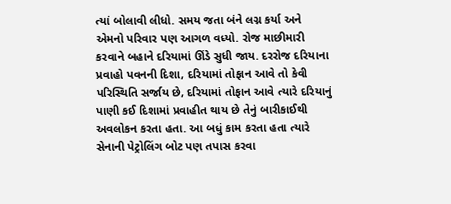ત્યાં બોલાવી લીધો. સમય જતા બંને લગ્ન કર્યા અને એમનો પરિવાર પણ આગળ વધ્યો. રોજ માછીમારી કરવાને બહાને દરિયામાં ઊંડે સુધી જાય. દરરોજ દરિયાના પ્રવાહો પવનની દિશા, દરિયામાં તોફાન આવે તો કેવી પરિસ્થિતિ સર્જાય છે, દરિયામાં તોફાન આવે ત્યારે દરિયાનું પાણી કઈ દિશામાં પ્રવાહીત થાય છે તેનું બારીકાઈથી અવલોકન કરતા હતા. આ બધું કામ કરતા હતા ત્યારે સેનાની પેટ્રોલિંગ બોટ પણ તપાસ કરવા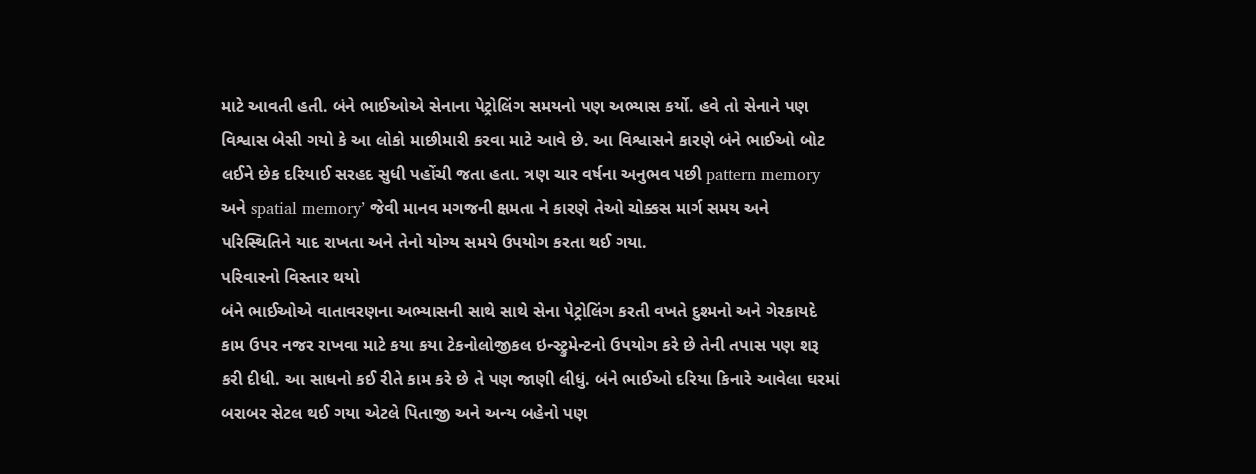માટે આવતી હતી. બંને ભાઈઓએ સેનાના પેટ્રોલિંગ સમયનો પણ અભ્યાસ કર્યો. હવે તો સેનાને પણ વિશ્વાસ બેસી ગયો કે આ લોકો માછીમારી કરવા માટે આવે છે. આ વિશ્વાસને કારણે બંને ભાઈઓ બોટ લઈને છેક દરિયાઈ સરહદ સુધી પહોંચી જતા હતા. ત્રણ ચાર વર્ષના અનુભવ પછી pattern memory અને spatial memory’ જેવી માનવ મગજની ક્ષમતા ને કારણે તેઓ ચોક્કસ માર્ગ સમય અને પરિસ્થિતિને યાદ રાખતા અને તેનો યોગ્ય સમયે ઉપયોગ કરતા થઈ ગયા.
પરિવારનો વિસ્તાર થયો
બંને ભાઈઓએ વાતાવરણના અભ્યાસની સાથે સાથે સેના પેટ્રોલિંગ કરતી વખતે દુશ્મનો અને ગેરકાયદે કામ ઉપર નજર રાખવા માટે કયા કયા ટેકનોલોજીકલ ઇન્સ્ટ્રુમેન્ટનો ઉપયોગ કરે છે તેની તપાસ પણ શરૂ કરી દીધી. આ સાધનો કઈ રીતે કામ કરે છે તે પણ જાણી લીધું. બંને ભાઈઓ દરિયા કિનારે આવેલા ઘરમાં બરાબર સેટલ થઈ ગયા એટલે પિતાજી અને અન્ય બહેનો પણ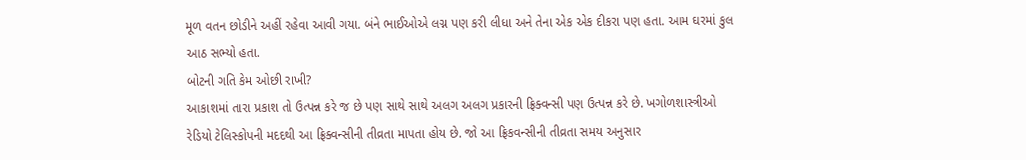મૂળ વતન છોડીને અહીં રહેવા આવી ગયા. બંને ભાઈઓએ લગ્ન પણ કરી લીધા અને તેના એક એક દીકરા પણ હતા. આમ ઘરમાં કુલ આઠ સભ્યો હતા.
બોટની ગતિ કેમ ઓછી રાખી?
આકાશમાં તારા પ્રકાશ તો ઉત્પન્ન કરે જ છે પણ સાથે સાથે અલગ અલગ પ્રકારની ફ્રિક્વન્સી પણ ઉત્પન્ન કરે છે. ખગોળશાસ્ત્રીઓ રેડિયો ટેલિસ્કોપની મદદથી આ ફ્રિક્વન્સીની તીવ્રતા માપતા હોય છે. જો આ ફ્રિકવન્સીની તીવ્રતા સમય અનુસાર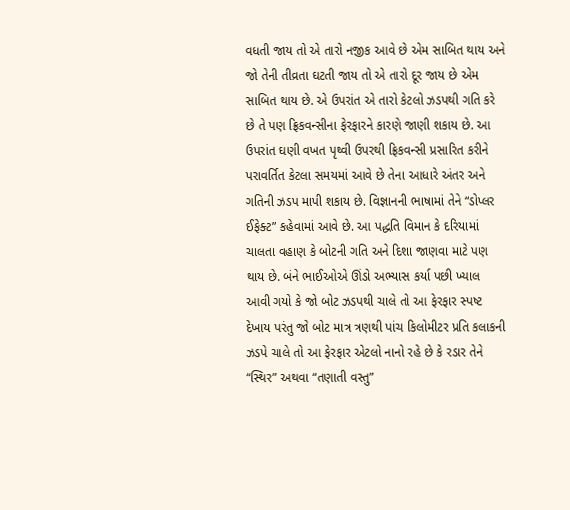વધતી જાય તો એ તારો નજીક આવે છે એમ સાબિત થાય અને જો તેની તીવ્રતા ઘટતી જાય તો એ તારો દૂર જાય છે એમ સાબિત થાય છે. એ ઉપરાંત એ તારો કેટલો ઝડપથી ગતિ કરે છે તે પણ ફ્રિકવન્સીના ફેરફારને કારણે જાણી શકાય છે. આ ઉપરાંત ઘણી વખત પૃથ્વી ઉપરથી ફ્રિકવન્સી પ્રસારિત કરીને પરાવર્તિત કેટલા સમયમાં આવે છે તેના આધારે અંતર અને ગતિની ઝડપ માપી શકાય છે. વિજ્ઞાનની ભાષામાં તેને “ડોપ્લર ઈફેક્ટ” કહેવામાં આવે છે. આ પદ્ધતિ વિમાન કે દરિયામાં ચાલતા વહાણ કે બોટની ગતિ અને દિશા જાણવા માટે પણ થાય છે. બંને ભાઈઓએ ઊંડો અભ્યાસ કર્યા પછી ખ્યાલ આવી ગયો કે જો બોટ ઝડપથી ચાલે તો આ ફેરફાર સ્પષ્ટ દેખાય પરંતુ જો બોટ માત્ર ત્રણથી પાંચ કિલોમીટર પ્રતિ કલાકની ઝડપે ચાલે તો આ ફેરફાર એટલો નાનો રહે છે કે રડાર તેને “સ્થિર” અથવા “તણાતી વસ્તુ”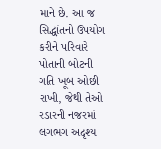માને છે. આ જ સિદ્ધાંતનો ઉપયોગ કરીને પરિવારે પોતાની બોટની ગતિ ખૂબ ઓછી રાખી, જેથી તેઓ રડારની નજરમાં લગભગ અદૃશ્ય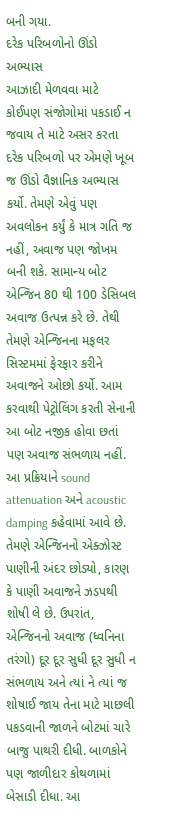બની ગયા.
દરેક પરિબળોનો ઊંડો અભ્યાસ
આઝાદી મેળવવા માટે કોઈપણ સંજોગોમાં પકડાઈ ન જવાય તે માટે અસર કરતા દરેક પરિબળો પર એમણે ખૂબ જ ઊંડો વૈજ્ઞાનિક અભ્યાસ કર્યો. તેમણે એવું પણ અવલોકન કર્યું કે માત્ર ગતિ જ નહીં, અવાજ પણ જોખમ બની શકે. સામાન્ય બોટ એન્જિન 80 થી 100 ડેસિબલ અવાજ ઉત્પન્ન કરે છે. તેથી તેમણે એન્જિનના મફલર સિસ્ટમમાં ફેરફાર કરીને અવાજને ઓછો કર્યો. આમ કરવાથી પેટ્રોલિંગ કરતી સેનાની આ બોટ નજીક હોવા છતાં પણ અવાજ સંભળાય નહીં. આ પ્રક્રિયાને sound attenuation અને acoustic damping કહેવામાં આવે છે. તેમણે એન્જિનનો એક્ઝોસ્ટ પાણીની અંદર છોડ્યો, કારણ કે પાણી અવાજને ઝડપથી શોષી લે છે. ઉપરાંત, એન્જિનનો અવાજ (ધ્વનિના તરંગો) દૂર દૂર સુધી દૂર સુધી ન સંભળાય અને ત્યાં ને ત્યાં જ શોષાઈ જાય તેના માટે માછલી પકડવાની જાળને બોટમાં ચારે બાજુ પાથરી દીધી. બાળકોને પણ જાળીદાર કોથળામાં બેસાડી દીધા. આ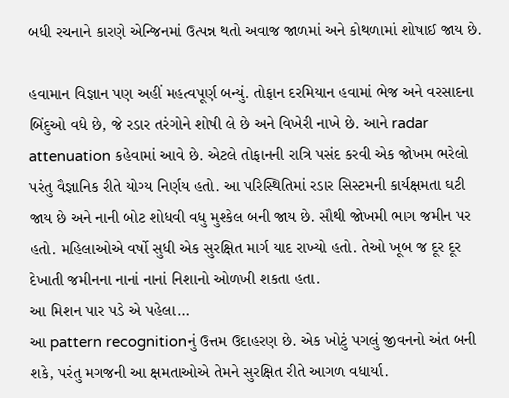બધી રચનાને કારણે એન્જિનમાં ઉત્પન્ન થતો અવાજ જાળમાં અને કોથળામાં શોષાઈ જાય છે.

હવામાન વિજ્ઞાન પણ અહીં મહત્વપૂર્ણ બન્યું. તોફાન દરમિયાન હવામાં ભેજ અને વરસાદના બિંદુઓ વધે છે, જે રડાર તરંગોને શોષી લે છે અને વિખેરી નાખે છે. આને radar attenuation કહેવામાં આવે છે. એટલે તોફાનની રાત્રિ પસંદ કરવી એક જોખમ ભરેલો પરંતુ વૈજ્ઞાનિક રીતે યોગ્ય નિર્ણય હતો. આ પરિસ્થિતિમાં રડાર સિસ્ટમની કાર્યક્ષમતા ઘટી જાય છે અને નાની બોટ શોધવી વધુ મુશ્કેલ બની જાય છે. સૌથી જોખમી ભાગ જમીન પર હતો. મહિલાઓએ વર્ષો સુધી એક સુરક્ષિત માર્ગ યાદ રાખ્યો હતો. તેઓ ખૂબ જ દૂર દૂર દેખાતી જમીનના નાનાં નાનાં નિશાનો ઓળખી શકતા હતા.
આ મિશન પાર પડે એ પહેલા…
આ pattern recognitionનું ઉત્તમ ઉદાહરણ છે. એક ખોટું પગલું જીવનનો અંત બની શકે, પરંતુ મગજની આ ક્ષમતાઓએ તેમને સુરક્ષિત રીતે આગળ વધાર્યા.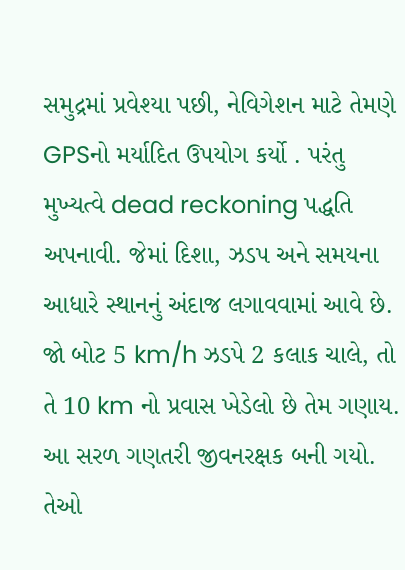સમુદ્રમાં પ્રવેશ્યા પછી, નેવિગેશન માટે તેમણે GPSનો મર્યાદિત ઉપયોગ કર્યો . પરંતુ મુખ્યત્વે dead reckoning પદ્ધતિ અપનાવી. જેમાં દિશા, ઝડપ અને સમયના આધારે સ્થાનનું અંદાજ લગાવવામાં આવે છે. જો બોટ 5 km/h ઝડપે 2 કલાક ચાલે, તો તે 10 km નો પ્રવાસ ખેડેલો છે તેમ ગણાય. આ સરળ ગણતરી જીવનરક્ષક બની ગયો. તેઓ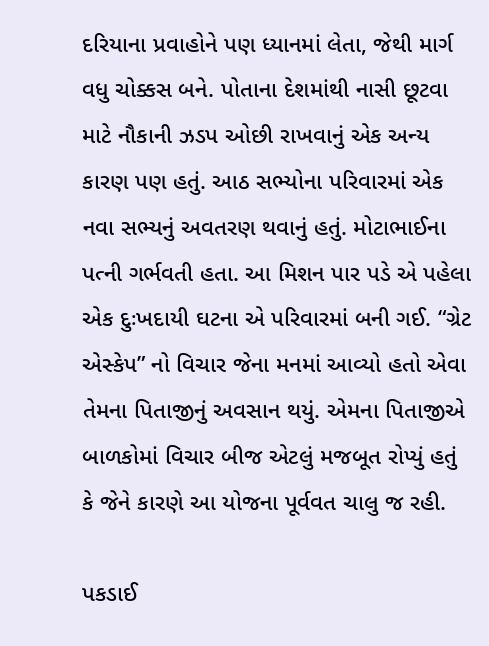દરિયાના પ્રવાહોને પણ ધ્યાનમાં લેતા, જેથી માર્ગ વધુ ચોક્કસ બને. પોતાના દેશમાંથી નાસી છૂટવા માટે નૌકાની ઝડપ ઓછી રાખવાનું એક અન્ય કારણ પણ હતું. આઠ સભ્યોના પરિવારમાં એક નવા સભ્યનું અવતરણ થવાનું હતું. મોટાભાઈના પત્ની ગર્ભવતી હતા. આ મિશન પાર પડે એ પહેલા એક દુઃખદાયી ઘટના એ પરિવારમાં બની ગઈ. “ગ્રેટ એસ્કેપ” નો વિચાર જેના મનમાં આવ્યો હતો એવા તેમના પિતાજીનું અવસાન થયું. એમના પિતાજીએ બાળકોમાં વિચાર બીજ એટલું મજબૂત રોપ્યું હતું કે જેને કારણે આ યોજના પૂર્વવત ચાલુ જ રહી.

પકડાઈ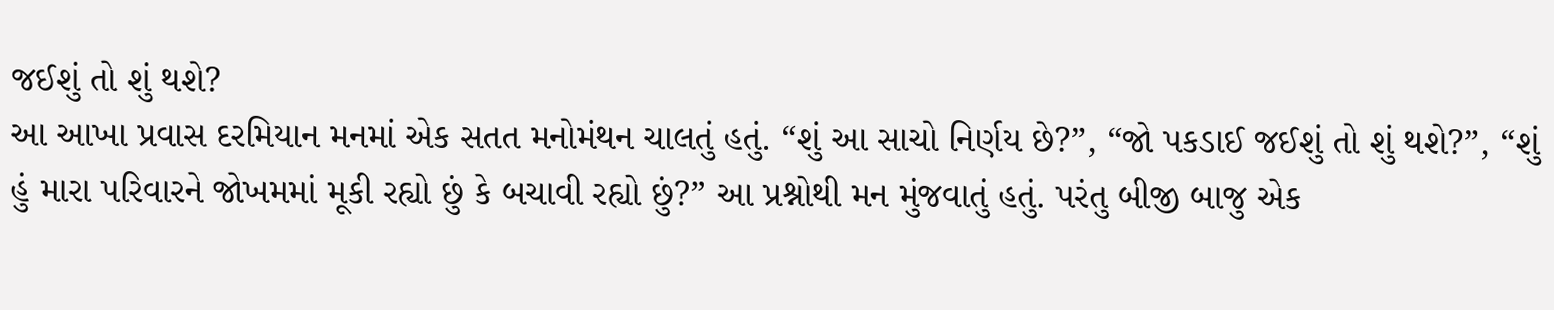જઈશું તો શું થશે?
આ આખા પ્રવાસ દરમિયાન મનમાં એક સતત મનોમંથન ચાલતું હતું. “શું આ સાચો નિર્ણય છે?”, “જો પકડાઈ જઈશું તો શું થશે?”, “શું હું મારા પરિવારને જોખમમાં મૂકી રહ્યો છું કે બચાવી રહ્યો છું?” આ પ્રશ્નોથી મન મુંજવાતું હતું. પરંતુ બીજી બાજુ એક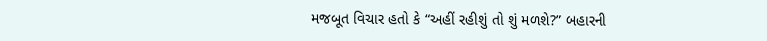મજબૂત વિચાર હતો કે “અહીં રહીશું તો શું મળશે?” બહારની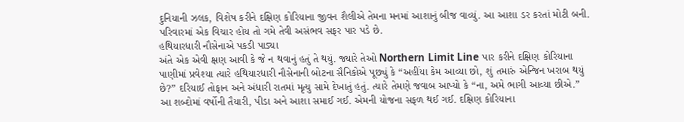દુનિયાની ઝલક, વિશેષ કરીને દક્ષિણ કોરિયાના જીવન શૈલીએ તેમના મનમાં આશાનું બીજ વાવ્યું. આ આશા ડર કરતાં મોટી બની. પરિવારમાં એક વિચાર હોય તો ગમે તેવી અસંભવ સફર પાર પડે છે.
હથિયારધારી નૌસેનાએ પકડી પાડ્યા
અંતે એક એવી ક્ષણ આવી કે જે ન થવાનું હતું તે થયું. જ્યારે તેઓ Northern Limit Line પાર કરીને દક્ષિણ કોરિયાના પાણીમાં પ્રવેશ્યા ત્યારે હથિયારધારી નૌસેનાની બોટના સૈનિકોએ પૂછ્યું કે “અહીંયા કેમ આવ્યા છો, શું તમારું એન્જિન ખરાબ થયું છે?” દરિયાઈ તોફાન અને અંધારી રાતમાં મૃત્યુ સામે દેખાતું હતું. ત્યારે તેમણે જવાબ આપ્યો કે “ના, અમે ભાગી આવ્યા છીએ.” આ શબ્દોમાં વર્ષોની તૈયારી, પીડા અને આશા સમાઈ ગઈ. એમની યોજના સફળ થઈ ગઈ. દક્ષિણ કોરિયાના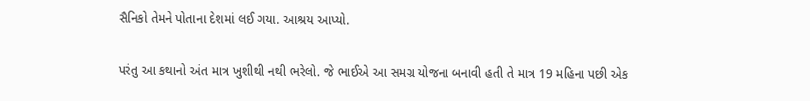સૈનિકો તેમને પોતાના દેશમાં લઈ ગયા. આશ્રય આપ્યો.

પરંતુ આ કથાનો અંત માત્ર ખુશીથી નથી ભરેલો. જે ભાઈએ આ સમગ્ર યોજના બનાવી હતી તે માત્ર 19 મહિના પછી એક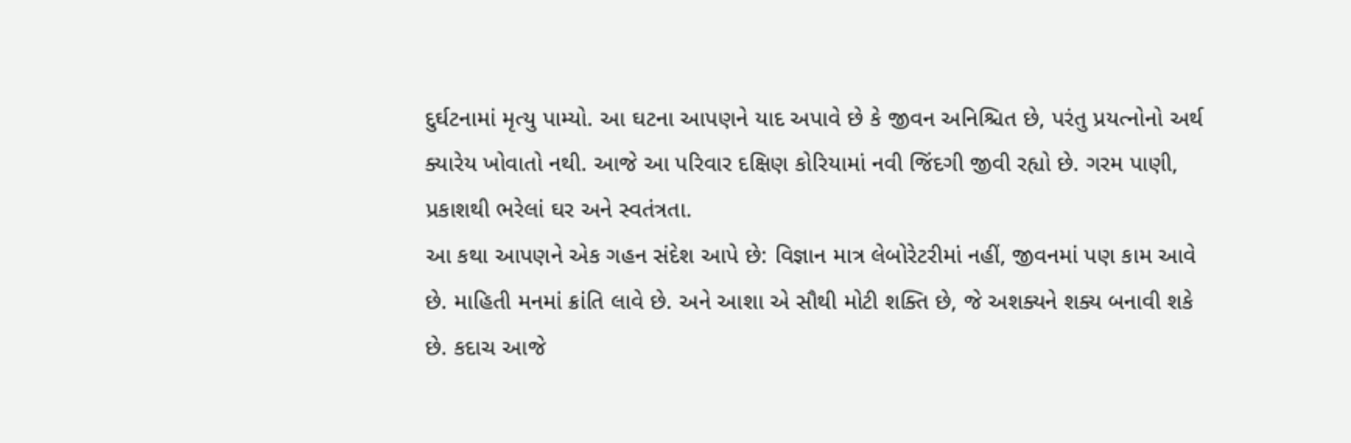દુર્ઘટનામાં મૃત્યુ પામ્યો. આ ઘટના આપણને યાદ અપાવે છે કે જીવન અનિશ્ચિત છે, પરંતુ પ્રયત્નોનો અર્થ ક્યારેય ખોવાતો નથી. આજે આ પરિવાર દક્ષિણ કોરિયામાં નવી જિંદગી જીવી રહ્યો છે. ગરમ પાણી, પ્રકાશથી ભરેલાં ઘર અને સ્વતંત્રતા.
આ કથા આપણને એક ગહન સંદેશ આપે છે: વિજ્ઞાન માત્ર લેબોરેટરીમાં નહીં, જીવનમાં પણ કામ આવે છે. માહિતી મનમાં ક્રાંતિ લાવે છે. અને આશા એ સૌથી મોટી શક્તિ છે, જે અશક્યને શક્ય બનાવી શકે છે. કદાચ આજે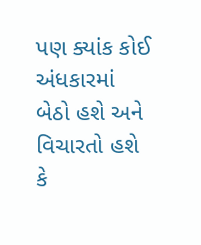પણ ક્યાંક કોઈ અંધકારમાં બેઠો હશે અને વિચારતો હશે કે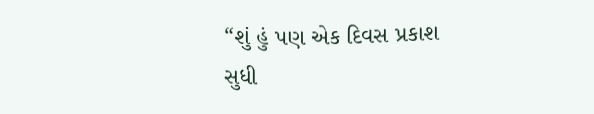“શું હું પણ એક દિવસ પ્રકાશ સુધી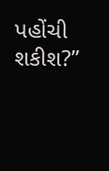પહોંચી શકીશ?”